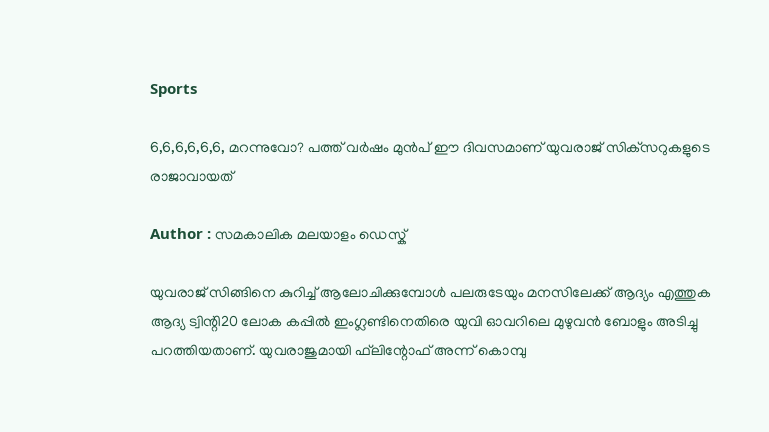Sports

6,6,6,6,6,6, മറന്നുവോ? പത്ത് വര്‍ഷം മുന്‍പ് ഈ ദിവസമാണ് യുവരാജ് സിക്‌സറുകളുടെ രാജാവായത്‌

Author : സമകാലിക മലയാളം ഡെസ്ക്

യുവരാജ് സിങ്ങിനെ കുറിച്ച് ആലോചിക്കുമ്പോള്‍ പലരുടേയും മനസിലേക്ക് ആദ്യം എത്തുക ആദ്യ ട്വിന്റി20 ലോക കപ്പില്‍ ഇംഗ്ലണ്ടിനെതിരെ യുവി ഓവറിലെ മുഴുവന്‍ ബോളും അടിച്ചു പറത്തിയതാണ്. യുവരാജുമായി ഫ്‌ലിന്റോഫ് അന്ന് കൊമ്പു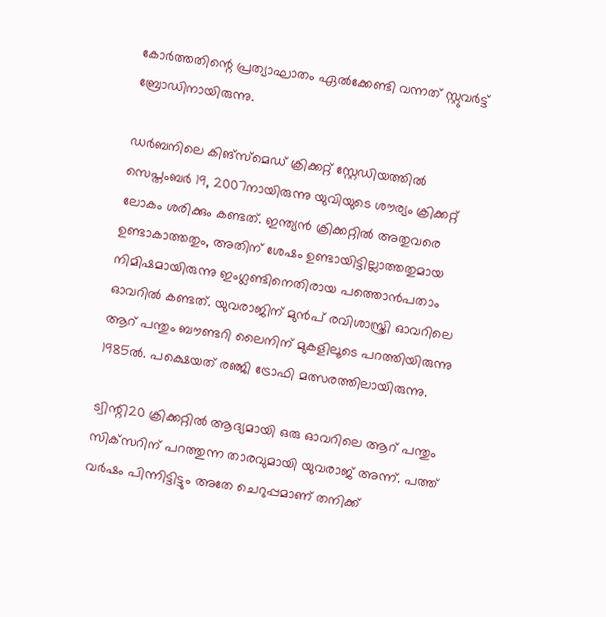കോര്‍ത്തതിന്റെ പ്രത്യാഘാതം ഏല്‍ക്കേണ്ടി വന്നത് സ്റ്റുവര്‍ട്ട് ബ്രോഡിനായിരുന്നു.

ഡര്‍ബനിലെ കിങ്‌സ്‌മെഡ് ക്രിക്കറ്റ് സ്റ്റേഡിയത്തില്‍ സെപ്തംബര്‍ 19, 2007നായിരുന്നു യുവിയുടെ ശൗര്യം ക്രിക്കറ്റ് ലോകം ശരിക്കും കണ്ടത്. ഇന്ത്യന്‍ ക്രിക്കറ്റില്‍ അതുവരെ ഉണ്ടാകാത്തതും, അതിന് ശേഷം ഉണ്ടായിട്ടില്ലാത്തതുമായ നിമിഷമായിരുന്നു ഇംഗ്ലണ്ടിനെതിരായ പത്തൊന്‍പതാം ഓവറില്‍ കണ്ടത്. യുവരാജിന് മുന്‍പ് രവിശാസ്ത്രി ഓവറിലെ ആറ് പന്തും ബൗണ്ടറി ലൈനിന് മുകളിലൂടെ പറത്തിയിരുന്നു 1985ല്‍. പക്ഷെയത് രഞ്ജി ട്രോഫി മത്സരത്തിലായിരുന്നു.

ട്വിന്റി20 ക്രിക്കറ്റില്‍ ആദ്യമായി ഒരു ഓവറിലെ ആറ് പന്തും സിക്‌സറിന് പറത്തുന്ന താരവുമായി യുവരാജ് അന്ന്. പത്ത് വര്‍ഷം പിന്നിട്ടിട്ടും അതേ ചെറുപ്പമാണ് തനിക്ക്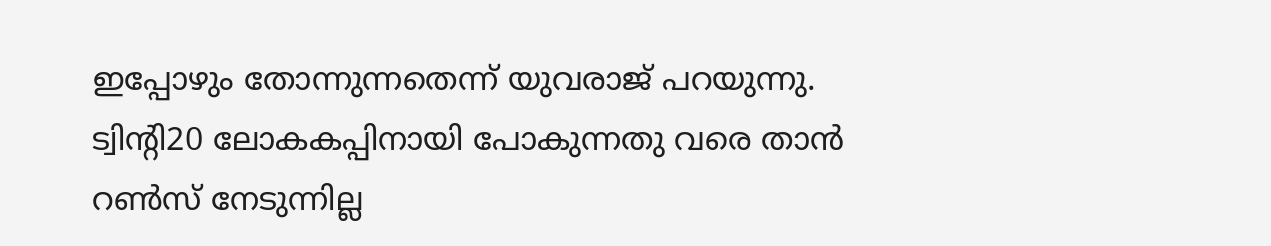ഇപ്പോഴും തോന്നുന്നതെന്ന് യുവരാജ് പറയുന്നു. ട്വിന്റി20 ലോകകപ്പിനായി പോകുന്നതു വരെ താന്‍ റണ്‍സ് നേടുന്നില്ല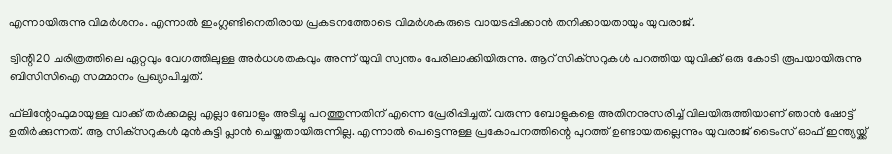എന്നായിരുന്നു വിമര്‍ശനം. എന്നാല്‍ ഇംഗ്ലണ്ടിനെതിരായ പ്രകടനത്തോടെ വിമര്‍ശകരുടെ വായടപ്പിക്കാന്‍ തനിക്കായതായും യുവരാജ്.

ട്വിന്റി20 ചരിത്രത്തിലെ ഏറ്റവും വേഗത്തിലുള്ള അര്‍ധശതകവും അന്ന് യുവി സ്വന്തം പേരിലാക്കിയിരുന്നു. ആറ് സിക്‌സറുകള്‍ പറത്തിയ യുവിക്ക് ഒരു കോടി രൂപയായിരുന്നു ബിസിസിഐ സമ്മാനം പ്രഖ്യാപിച്ചത്.

ഫ്‌ലിന്റോഫുമായുള്ള വാക്ക് തര്‍ക്കമല്ല എല്ലാ ബോളും അടിച്ചു പറത്തുന്നതിന് എന്നെ പ്രേരിപ്പിച്ചത്. വരുന്ന ബോളുകളെ അതിനനുസരിച്ച് വിലയിരുത്തിയാണ് ഞാന്‍ ഷോട്ട് ഉതിര്‍ക്കുന്നത്. ആ സിക്‌സറുകള്‍ മുന്‍കുട്ടി പ്ലാന്‍ ചെയ്തതായിരുന്നില്ല. എന്നാല്‍ പെട്ടെന്നുള്ള പ്രകോപനത്തിന്റെ പുറത്ത് ഉണ്ടായതല്ലെന്നും യുവരാജ് ടൈംസ് ഓഫ് ഇന്ത്യയ്ക്ക്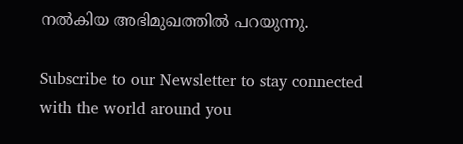നല്‍കിയ അഭിമുഖത്തില്‍ പറയുന്നു.

Subscribe to our Newsletter to stay connected with the world around you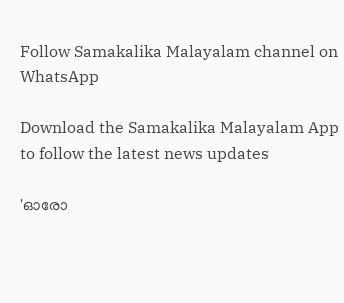Follow Samakalika Malayalam channel on WhatsApp

Download the Samakalika Malayalam App to follow the latest news updates

'ഓരോ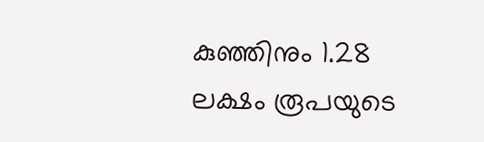കുഞ്ഞിനും 1.28 ലക്ഷം രൂപയുടെ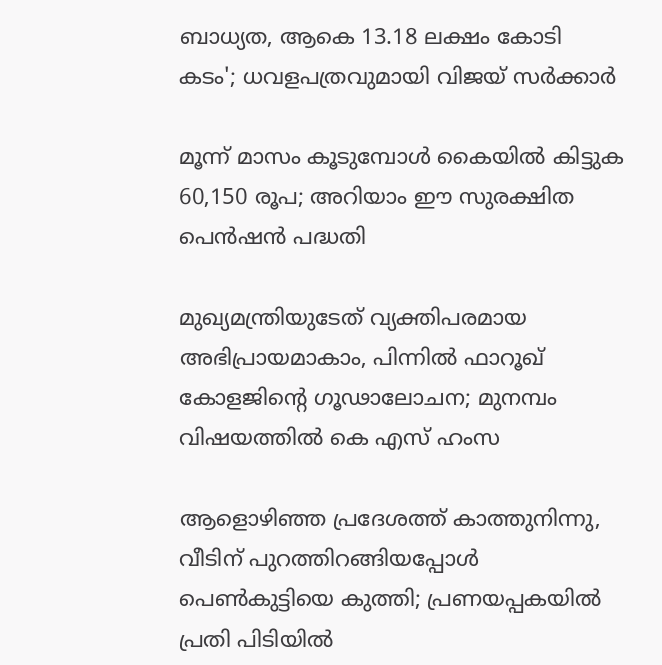ബാധ്യത, ആകെ 13.18 ലക്ഷം കോടി കടം'; ധവളപത്രവുമായി വിജയ്‌ സർക്കാർ

മൂന്ന് മാസം കൂടുമ്പോള്‍ കൈയില്‍ കിട്ടുക 60,150 രൂപ; അറിയാം ഈ സുരക്ഷിത പെന്‍ഷന്‍ പദ്ധതി

മുഖ്യമന്ത്രിയുടേത് വ്യക്തിപരമായ അഭിപ്രായമാകാം, പിന്നിൽ ഫാറൂഖ് കോളജിന്റെ ഗൂഢാലോചന; മുനമ്പം വിഷയത്തിൽ കെ എസ് ഹംസ

ആളൊഴിഞ്ഞ പ്രദേശത്ത് കാത്തുനിന്നു, വീടിന് പുറത്തിറങ്ങിയപ്പോള്‍ പെണ്‍കുട്ടിയെ കുത്തി; പ്രണയപ്പകയില്‍ പ്രതി പിടിയില്‍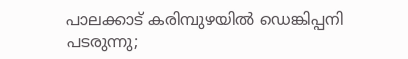പാലക്കാട് കരിമ്പുഴയിൽ ഡെങ്കിപ്പനി പടരുന്നു;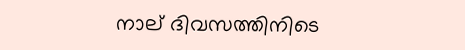നാല് ദിവസത്തിനിടെ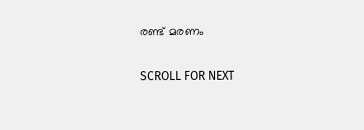രണ്ട് മരണം

SCROLL FOR NEXT